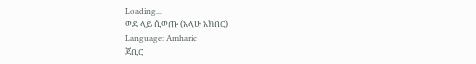Loading...
ወደ ላይ ሲወጡ (አላሁ አክበር)
Language: Amharic
ጃቢር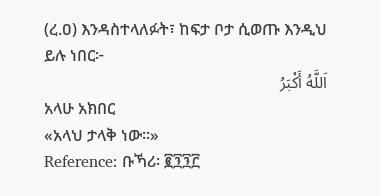(ረ.ዐ) እንዳስተላለፉት፣ ከፍታ ቦታ ሲወጡ እንዲህ ይሉ ነበር፦
اَللَّهُ أَكْبَرُ
አላሁ አክበር
«አላህ ታላቅ ነው።»
Reference: ቡኻሪ፡ ፪፺፺፫